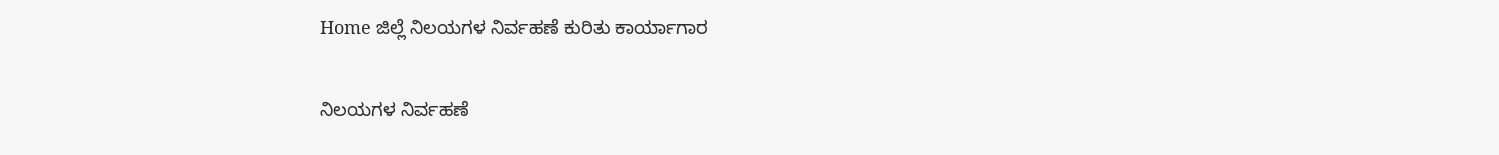Home ಜಿಲ್ಲೆ ನಿಲಯಗಳ ನಿರ್ವಹಣೆ ಕುರಿತು ಕಾರ್ಯಾಗಾರ

ನಿಲಯಗಳ ನಿರ್ವಹಣೆ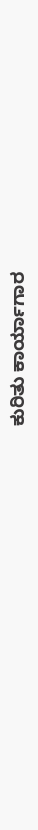ಕುರಿತು ಕಾರ್ಯಾಗಾರ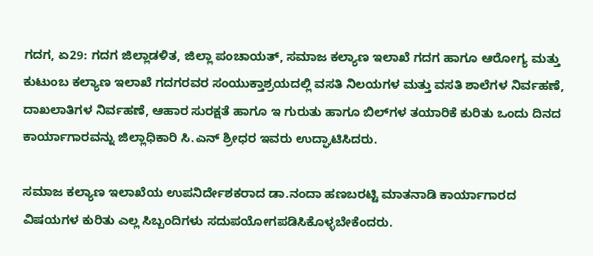ಗದಗ, ಏ29: ಗದಗ ಜಿಲ್ಲಾಡಳಿತ, ಜಿಲ್ಲಾ ಪಂಚಾಯತ್, ಸಮಾಜ ಕಲ್ಯಾಣ ಇಲಾಖೆ ಗದಗ ಹಾಗೂ ಆರೋಗ್ಯ ಮತ್ತು ಕುಟುಂಬ ಕಲ್ಯಾಣ ಇಲಾಖೆ ಗದಗರವರ ಸಂಯುಕ್ತಾಶ್ರಯದಲ್ಲಿ ವಸತಿ ನಿಲಯಗಳ ಮತ್ತು ವಸತಿ ಶಾಲೆಗಳ ನಿರ್ವಹಣೆ, ದಾಖಲಾತಿಗಳ ನಿರ್ವಹಣೆ, ಆಹಾರ ಸುರಕ್ಷತೆ ಹಾಗೂ ಇ ಗುರುತು ಹಾಗೂ ಬಿಲ್‍ಗಳ ತಯಾರಿಕೆ ಕುರಿತು ಒಂದು ದಿನದ ಕಾರ್ಯಾಗಾರವನ್ನು ಜಿಲ್ಲಾಧಿಕಾರಿ ಸಿ.ಎನ್ ಶ್ರೀಧರ ಇವರು ಉದ್ಘಾಟಿಸಿದರು.

ಸಮಾಜ ಕಲ್ಯಾಣ ಇಲಾಖೆಯ ಉಪನಿರ್ದೇಶಕರಾದ ಡಾ.ನಂದಾ ಹಣಬರಟ್ಟಿ ಮಾತನಾಡಿ ಕಾರ್ಯಾಗಾರದ ವಿಷಯಗಳ ಕುರಿತು ಎಲ್ಲ ಸಿಬ್ಬಂದಿಗಳು ಸದುಪಯೋಗಪಡಿಸಿಕೊಳ್ಳಬೇಕೆಂದರು.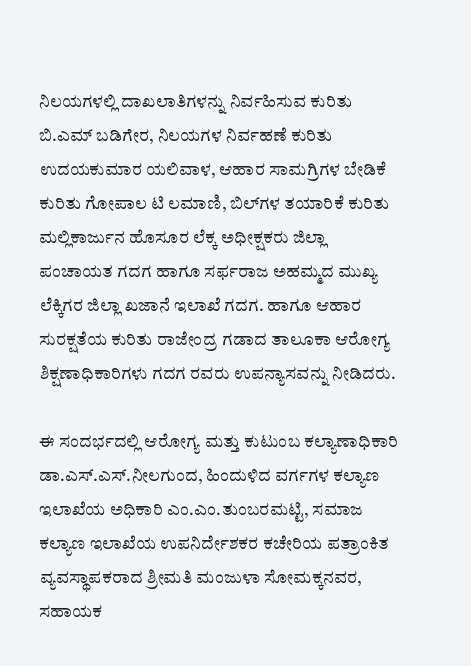ನಿಲಯಗಳಲ್ಲಿ ದಾಖಲಾತಿಗಳನ್ನು ನಿರ್ವಹಿಸುವ ಕುರಿತು ಬಿ.ಎಮ್ ಬಡಿಗೇರ, ನಿಲಯಗಳ ನಿರ್ವಹಣೆ ಕುರಿತು ಉದಯಕುಮಾರ ಯಲಿವಾಳ, ಆಹಾರ ಸಾಮಗ್ರಿಗಳ ಬೇಡಿಕೆ ಕುರಿತು ಗೋಪಾಲ ಟಿ ಲಮಾಣಿ, ಬಿಲ್‍ಗಳ ತಯಾರಿಕೆ ಕುರಿತು ಮಲ್ಲಿಕಾರ್ಜುನ ಹೊಸೂರ ಲೆಕ್ಕ ಅಧೀಕ್ಷಕರು ಜಿಲ್ಲಾ ಪಂಚಾಯತ ಗದಗ ಹಾಗೂ ಸರ್ಫರಾಜ ಅಹಮ್ಮದ ಮುಖ್ಯ ಲೆಕ್ಕಿಗರ ಜಿಲ್ಲಾ ಖಜಾನೆ ಇಲಾಖೆ ಗದಗ. ಹಾಗೂ ಆಹಾರ ಸುರಕ್ಷತೆಯ ಕುರಿತು ರಾಜೇಂದ್ರ ಗಡಾದ ತಾಲೂಕಾ ಆರೋಗ್ಯ ಶಿಕ್ಷಣಾಧಿಕಾರಿಗಳು ಗದಗ ರವರು ಉಪನ್ಯಾಸವನ್ನು ನೀಡಿದರು.

ಈ ಸಂದರ್ಭದಲ್ಲಿ ಆರೋಗ್ಯ ಮತ್ತು ಕುಟುಂಬ ಕಲ್ಯಾಣಾಧಿಕಾರಿ ಡಾ.ಎಸ್.ಎಸ್.ನೀಲಗುಂದ, ಹಿಂದುಳಿದ ವರ್ಗಗಳ ಕಲ್ಯಾಣ ಇಲಾಖೆಯ ಅಧಿಕಾರಿ ಎಂ.ಎಂ.ತುಂಬರಮಟ್ಟಿ, ಸಮಾಜ ಕಲ್ಯಾಣ ಇಲಾಖೆಯ ಉಪನಿರ್ದೇಶಕರ ಕಚೇರಿಯ ಪತ್ರಾಂಕಿತ ವ್ಯವಸ್ಥಾಪಕರಾದ ಶ್ರೀಮತಿ ಮಂಜುಳಾ ಸೋಮಕ್ಕನವರ, ಸಹಾಯಕ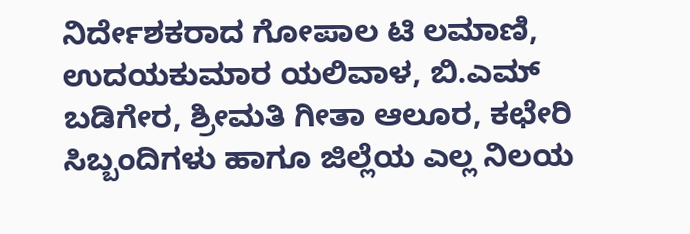ನಿರ್ದೇಶಕರಾದ ಗೋಪಾಲ ಟಿ ಲಮಾಣಿ, ಉದಯಕುಮಾರ ಯಲಿವಾಳ, ಬಿ.ಎಮ್ ಬಡಿಗೇರ, ಶ್ರೀಮತಿ ಗೀತಾ ಆಲೂರ, ಕಛೇರಿ ಸಿಬ್ಬಂದಿಗಳು ಹಾಗೂ ಜಿಲ್ಲೆಯ ಎಲ್ಲ ನಿಲಯ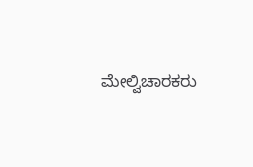ಮೇಲ್ವಿಚಾರಕರು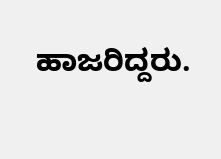ಹಾಜರಿದ್ದರು.